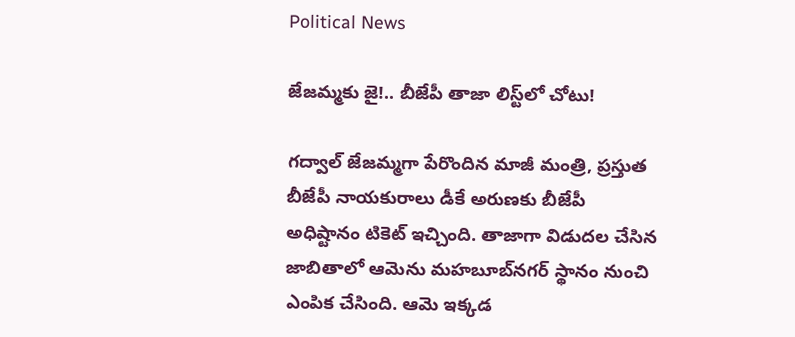Political News

జేజమ్మ‌కు జై!.. బీజేపీ తాజా లిస్ట్‌లో చోటు!

గ‌ద్వాల్ జేజ‌మ్మ‌గా పేరొందిన మాజీ మంత్రి, ప్ర‌స్తుత బీజేపీ నాయ‌కురాలు డీకే అరుణ‌కు బీజేపీ అధిష్టానం టికెట్ ఇచ్చింది. తాజాగా విడుద‌ల చేసిన జాబితాలో ఆమెను మ‌హ‌బూబ్‌న‌గ‌ర్ స్థానం నుంచి ఎంపిక చేసింది. ఆమె ఇక్క‌డ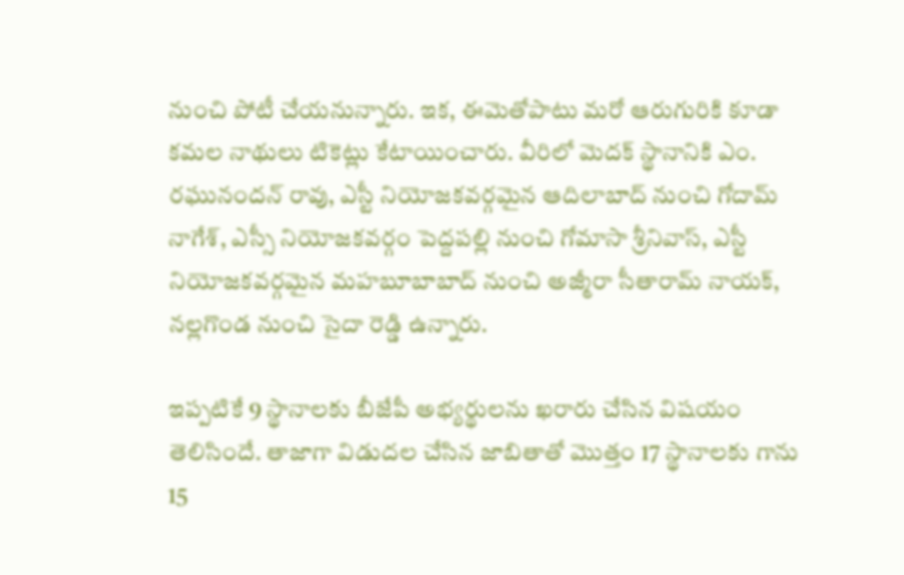నుంచి పోటీ చేయ‌నున్నారు. ఇక‌, ఈమెతోపాటు మ‌రో ఆరుగురికి కూడా క‌మ‌ల నాథులు టికెట్లు కేటాయించారు. వీరిలో మెద‌క్ స్థానానికి ఎం. ర‌ఘునంద‌న్ రావు, ఎస్టీ నియోజ‌క‌వ‌ర్గ‌మైన‌ ఆదిలాబాద్ నుంచి గోదామ్ నాగేశ్‌, ఎస్సీ నియోజ‌క‌వ‌ర్గం పెద్ద‌ప‌ల్లి నుంచి గోమాసా శ్రీనివాస్‌, ఎస్టీ నియోజ‌క‌వ‌ర్గ‌మైన మ‌హ‌బూబాబాద్ నుంచి అజ్మీరా సీతారామ్ నాయ‌క్, న‌ల్ల‌గొండ నుంచి సైదా రెడ్డి ఉన్నారు.

ఇప్ప‌టికే 9 స్థానాల‌కు బీజేపీ అభ్య‌ర్థుల‌ను ఖ‌రారు చేసిన విష‌యం తెలిసిందే. తాజాగా విడుద‌ల చేసిన జాబితాతో మొత్తం 17 స్థానాల‌కు గాను 15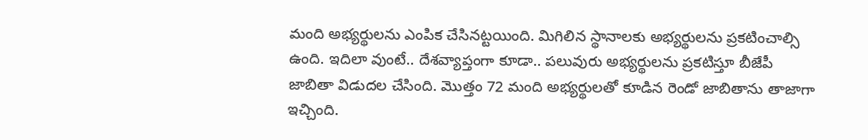మంది అభ్య‌ర్థుల‌ను ఎంపిక చేసిన‌ట్ట‌యింది. మిగిలిన స్థానాల‌కు అభ్య‌ర్థుల‌ను ప్ర‌క‌టించాల్సి ఉంది. ఇదిలా వుంటే.. దేశ‌వ్యాప్తంగా కూడా.. ప‌లువురు అభ్య‌ర్థుల‌ను ప్ర‌క‌టిస్తూ బీజేపీ జాబితా విడుద‌ల చేసింది. మొత్తం 72 మంది అభ్యర్థులతో కూడిన రెండో జాబితాను తాజాగా ఇచ్చింది.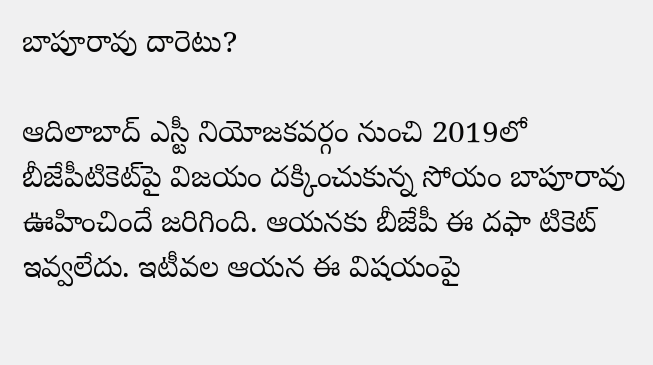బాపూరావు దారెటు?

ఆదిలాబాద్ ఎస్టీ నియోజ‌క‌వ‌ర్గం నుంచి 2019లో బీజేపీటికెట్‌పై విజ‌యం ద‌క్కించుకున్న సోయం బాపూరావు ఊహించిందే జ‌రిగింది. ఆయ‌న‌కు బీజేపీ ఈ ద‌ఫా టికెట్ ఇవ్వ‌లేదు. ఇటీవ‌ల ఆయ‌న ఈ విష‌యంపై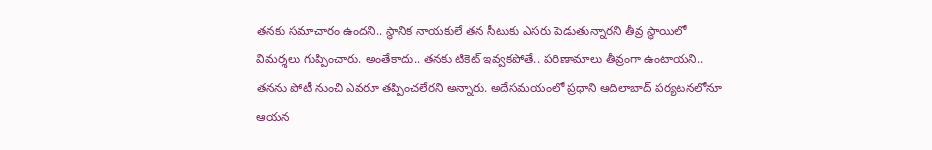త‌న‌కు స‌మాచారం ఉంద‌ని.. స్థానిక నాయ‌కులే త‌న సీటుకు ఎస‌రు పెడుతున్నార‌ని తీవ్ర స్థాయిలో విమ‌ర్శ‌లు గుప్పించారు. అంతేకాదు.. త‌న‌కు టికెట్ ఇవ్వ‌క‌పోతే.. ప‌రిణామాలు తీవ్రంగా ఉంటాయ‌ని.. త‌న‌ను పోటీ నుంచి ఎవ‌రూ త‌ప్పించ‌లేర‌ని అన్నారు. అదేస‌మ‌యంలో ప్ర‌ధాని ఆదిలాబాద్ ప‌ర్య‌ట‌న‌లోనూ ఆయ‌న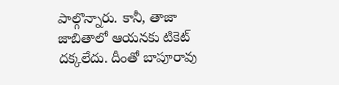పాల్గొన్నారు. కానీ, తాజా జాబితాలో ఆయ‌న‌కు టికెట్ ద‌క్క‌లేదు. దీంతో బాపూరావు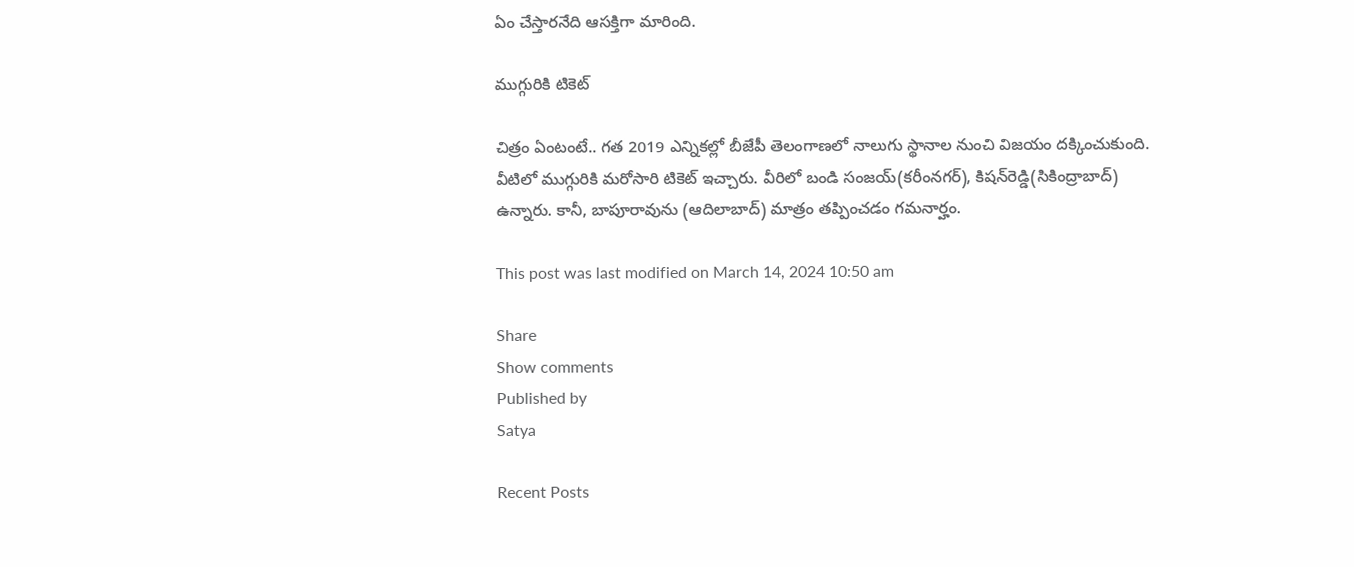ఏం చేస్తార‌నేది ఆస‌క్తిగా మారింది.

ముగ్గురికి టికెట్

చిత్రం ఏంటంటే.. గ‌త 2019 ఎన్నిక‌ల్లో బీజేపీ తెలంగాణ‌లో నాలుగు స్థానాల నుంచి విజ‌యం ద‌క్కించుకుంది. వీటిలో ముగ్గురికి మ‌రోసారి టికెట్ ఇచ్చారు. వీరిలో బండి సంజ‌య్‌(క‌రీంన‌గ‌ర్‌), కిష‌న్‌రెడ్డి(సికింద్రాబాద్‌) ఉన్నారు. కానీ, బాపూరావును (ఆదిలాబాద్‌) మాత్రం త‌ప్పించ‌డం గ‌మ‌నార్హం.

This post was last modified on March 14, 2024 10:50 am

Share
Show comments
Published by
Satya

Recent Posts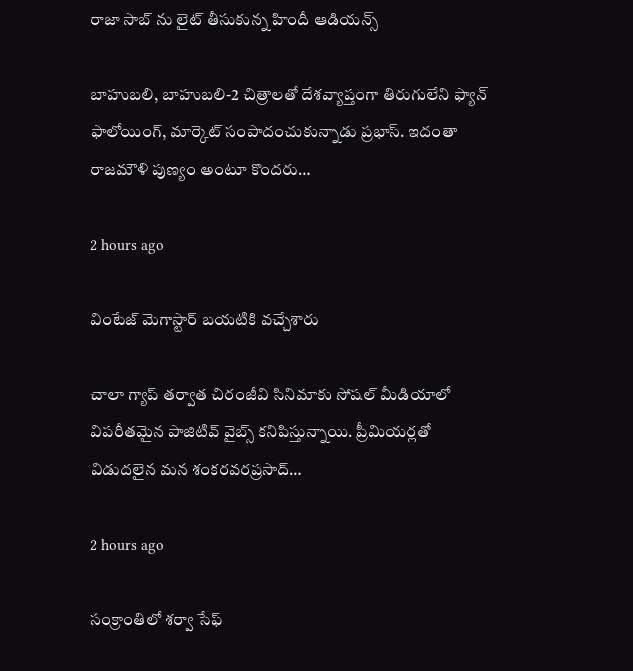రాజా సాబ్ ను లైట్ తీసుకున్న‌ హిందీ ఆడియ‌న్స్

బాహుబ‌లి, బాహుబ‌లి-2 చిత్రాల‌తో దేశ‌వ్యాప్తంగా తిరుగులేని ఫ్యాన్ ఫాలోయింగ్, మార్కెట్ సంపాదంచుకున్నాడు ప్ర‌భాస్. ఇదంతా రాజ‌మౌళి పుణ్యం అంటూ కొంద‌రు…

2 hours ago

వింటేజ్ మెగాస్టార్ బయటికి వచ్చేశారు

చాలా గ్యాప్ తర్వాత చిరంజీవి సినిమాకు సోషల్ మీడియాలో విపరీతమైన పాజిటివ్ వైబ్స్ కనిపిస్తున్నాయి. ప్రీమియర్లతో విడుదలైన మన శంకరవరప్రసాద్…

2 hours ago

సంక్రాంతిలో శర్వా సేఫ్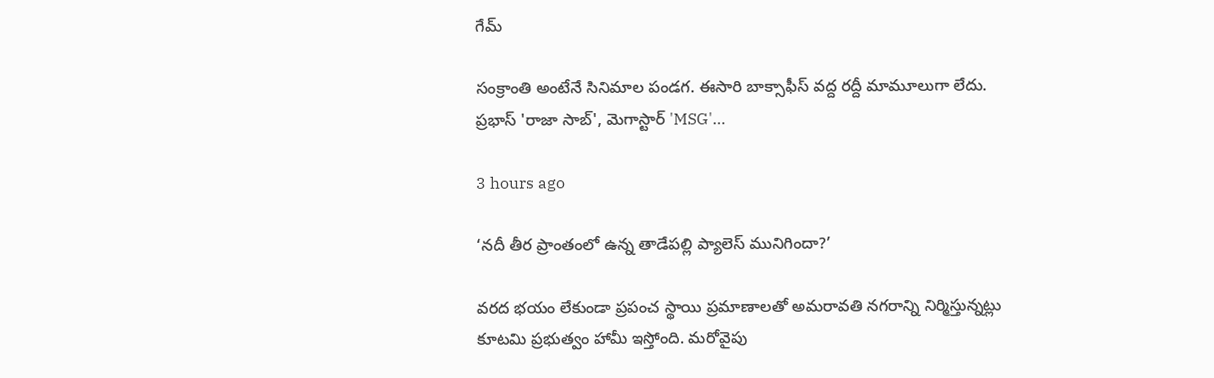గేమ్

సంక్రాంతి అంటేనే సినిమాల పండగ. ఈసారి బాక్సాఫీస్ వద్ద రద్దీ మామూలుగా లేదు. ప్రభాస్ 'రాజా సాబ్', మెగాస్టార్ 'MSG'…

3 hours ago

‘నదీ తీర ప్రాంతంలో ఉన్న తాడేపల్లి ప్యాలెస్ మునిగిందా?’

వరద భయం లేకుండా ప్రపంచ స్థాయి ప్రమాణాలతో అమరావతి నగరాన్ని నిర్మిస్తున్నట్లు కూటమి ప్రభుత్వం హామీ ఇస్తోంది. మరోవైపు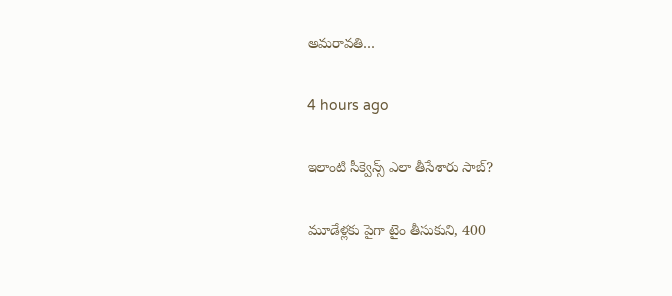అమరావతి…

4 hours ago

ఇలాంటి సీక్వెన్స్ ఎలా తీసేశారు సాబ్‌?

మూడేళ్ల‌కు పైగా టైం తీసుకుని, 400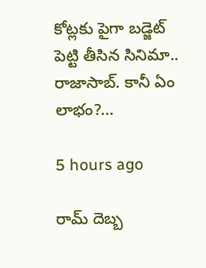కోట్ల‌కు పైగా బ‌డ్జెట్ పెట్టి తీసిన సినిమా.. రాజాసాబ్. కానీ ఏం లాభం?…

5 hours ago

రామ్ దెబ్బ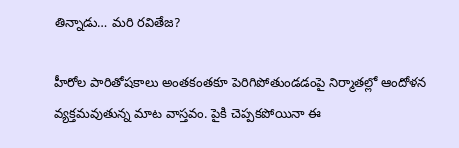తిన్నాడు… మరి రవితేజ?

హీరోల పారితోషకాలు అంతకంతకూ పెరిగిపోతుండడంపై నిర్మాతల్లో ఆందోళన వ్యక్తమవుతున్న మాట వాస్తవం. పైకి చెప్పకపోయినా ఈ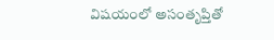విషయంలో అసంతృప్తితో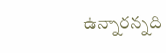ఉన్నారన్నది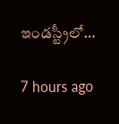ఇండస్ట్రీలో…

7 hours ago